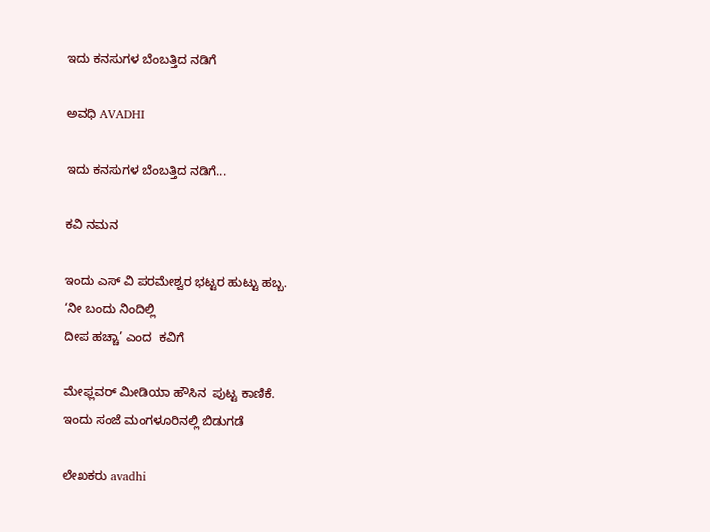ಇದು ಕನಸುಗಳ ಬೆಂಬತ್ತಿದ ನಡಿಗೆ‍

ಅವಧಿ AVADHI

ಇದು ಕನಸುಗಳ ಬೆಂಬತ್ತಿದ ನಡಿಗೆ...

ಕವಿ ನಮನ

ಇಂದು ಎಸ್ ವಿ ಪರಮೇಶ್ವರ ಭಟ್ಟರ ಹುಟ್ಟು ಹಬ್ಬ.
‘ನೀ ಬಂದು ನಿಂದಿಲ್ಲಿ
ದೀಪ ಹಚ್ಚಾ’ ಎಂದ  ಕವಿಗೆ

ಮೇಫ್ಲವರ್ ಮೀಡಿಯಾ ಹೌಸಿನ  ಪುಟ್ಟ ಕಾಣಿಕೆ.
ಇಂದು ಸಂಜೆ ಮಂಗಳೂರಿನಲ್ಲಿ ಬಿಡುಗಡೆ

ಲೇಖಕರು avadhi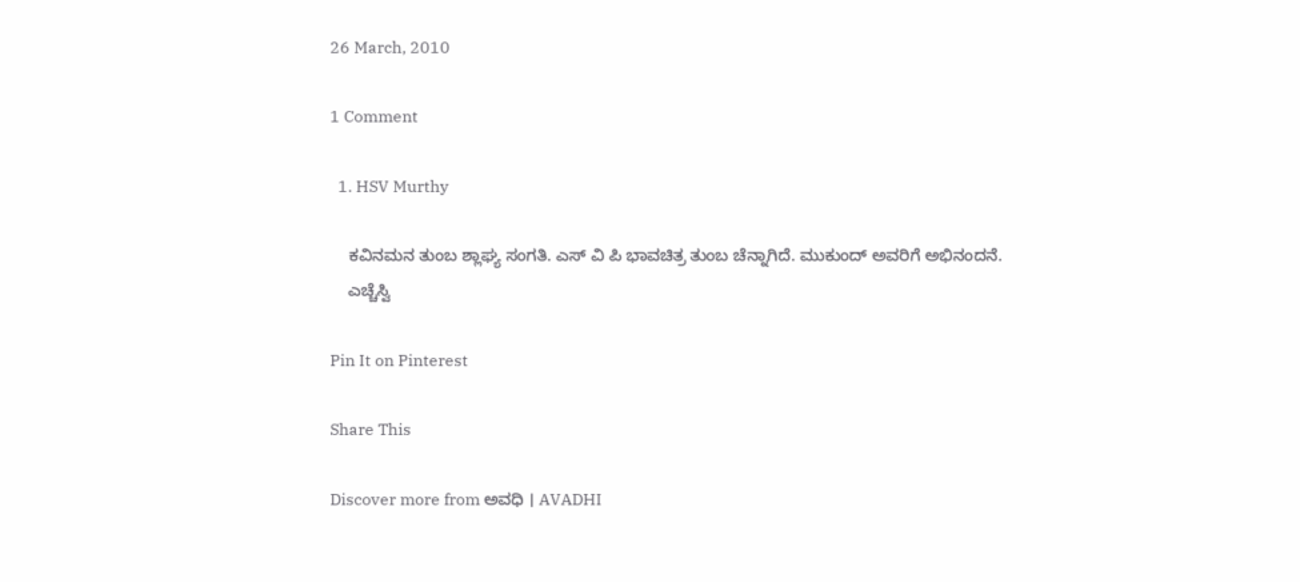26 March, 2010

1 Comment

  1. HSV Murthy

    ಕವಿನಮನ ತುಂಬ ಶ್ಲಾಘ್ಯ ಸಂಗತಿ. ಎಸ್ ವಿ ಪಿ ಭಾವಚಿತ್ರ ತುಂಬ ಚೆನ್ನಾಗಿದೆ. ಮುಕುಂದ್ ಅವರಿಗೆ ಅಭಿನಂದನೆ.
    ಎಚ್ಚೆಸ್ವಿ

Pin It on Pinterest

Share This

Discover more from ಅವಧಿ । AVADHI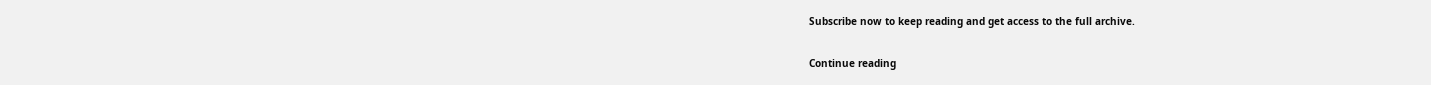Subscribe now to keep reading and get access to the full archive.

Continue reading